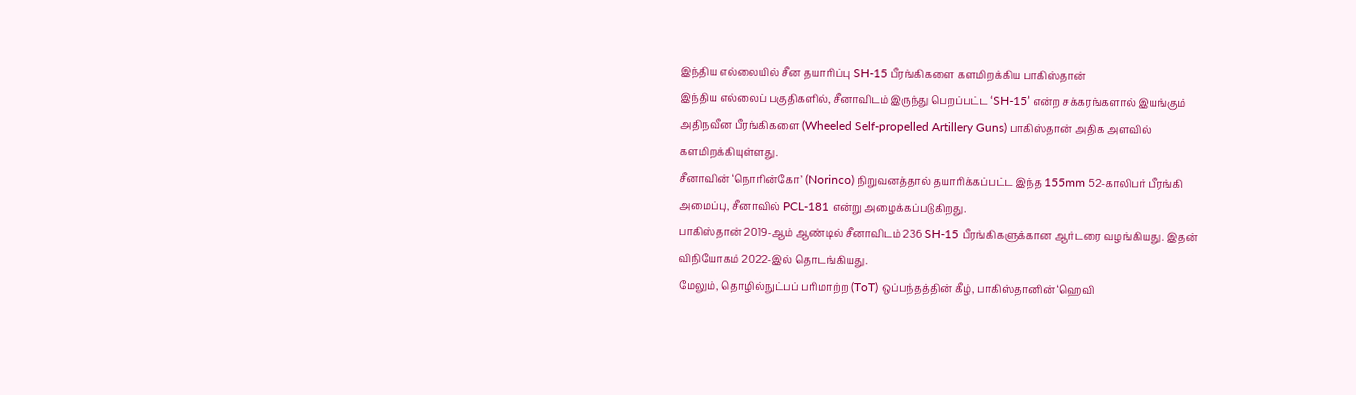இந்திய எல்லையில் சீன தயாரிப்பு SH-15 பீரங்கிகளை களமிறக்கிய பாகிஸ்தான்
இந்திய எல்லைப் பகுதிகளில், சீனாவிடம் இருந்து பெறப்பட்ட ‘SH-15’ என்ற சக்கரங்களால் இயங்கும் அதிநவீன பீரங்கிகளை (Wheeled Self-propelled Artillery Guns) பாகிஸ்தான் அதிக அளவில் களமிறக்கியுள்ளது.
சீனாவின் ‘நொரின்கோ’ (Norinco) நிறுவனத்தால் தயாரிக்கப்பட்ட இந்த 155mm 52-காலிபர் பீரங்கி அமைப்பு, சீனாவில் PCL-181 என்று அழைக்கப்படுகிறது.
பாகிஸ்தான் 2019-ஆம் ஆண்டில் சீனாவிடம் 236 SH-15 பீரங்கிகளுக்கான ஆர்டரை வழங்கியது. இதன் விநியோகம் 2022-இல் தொடங்கியது.
மேலும், தொழில்நுட்பப் பரிமாற்ற (ToT) ஒப்பந்தத்தின் கீழ், பாகிஸ்தானின் ‘ஹெவி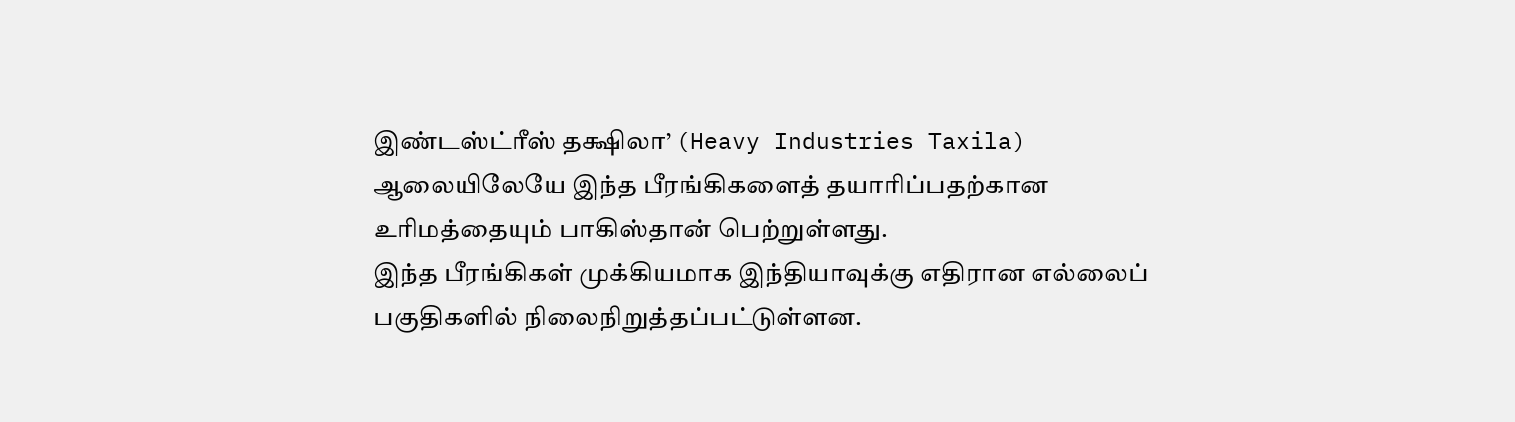இண்டஸ்ட்ரீஸ் தக்ஷிலா’ (Heavy Industries Taxila) ஆலையிலேயே இந்த பீரங்கிகளைத் தயாரிப்பதற்கான உரிமத்தையும் பாகிஸ்தான் பெற்றுள்ளது.
இந்த பீரங்கிகள் முக்கியமாக இந்தியாவுக்கு எதிரான எல்லைப் பகுதிகளில் நிலைநிறுத்தப்பட்டுள்ளன.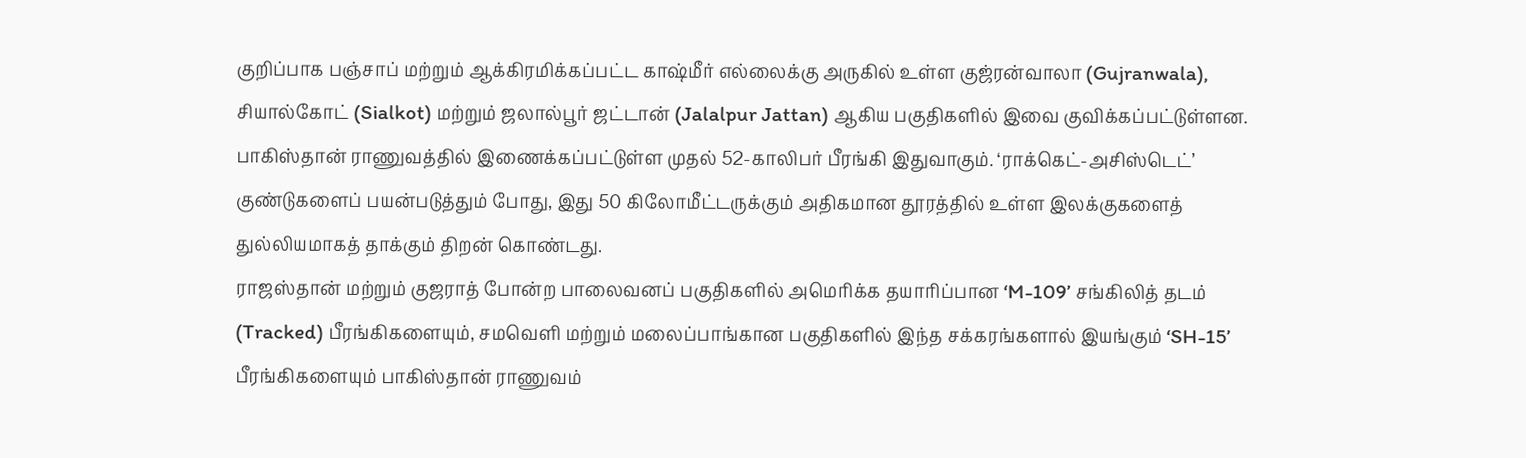குறிப்பாக பஞ்சாப் மற்றும் ஆக்கிரமிக்கப்பட்ட காஷ்மீர் எல்லைக்கு அருகில் உள்ள குஜ்ரன்வாலா (Gujranwala), சியால்கோட் (Sialkot) மற்றும் ஜலால்பூர் ஜட்டான் (Jalalpur Jattan) ஆகிய பகுதிகளில் இவை குவிக்கப்பட்டுள்ளன.
பாகிஸ்தான் ராணுவத்தில் இணைக்கப்பட்டுள்ள முதல் 52-காலிபர் பீரங்கி இதுவாகும். ‘ராக்கெட்-அசிஸ்டெட்’ குண்டுகளைப் பயன்படுத்தும் போது, இது 50 கிலோமீட்டருக்கும் அதிகமான தூரத்தில் உள்ள இலக்குகளைத் துல்லியமாகத் தாக்கும் திறன் கொண்டது.
ராஜஸ்தான் மற்றும் குஜராத் போன்ற பாலைவனப் பகுதிகளில் அமெரிக்க தயாரிப்பான ‘M-109’ சங்கிலித் தடம் (Tracked) பீரங்கிகளையும், சமவெளி மற்றும் மலைப்பாங்கான பகுதிகளில் இந்த சக்கரங்களால் இயங்கும் ‘SH-15’ பீரங்கிகளையும் பாகிஸ்தான் ராணுவம்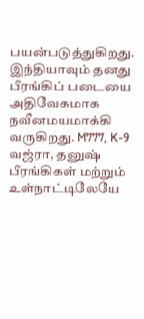பயன்படுத்துகிறது.
இந்தியாவும் தனது பீரங்கிப் படையை அதிவேகமாக நவீனமயமாக்கி வருகிறது. M777, K-9 வஜ்ரா, தனுஷ் பீரங்கிகள் மற்றும் உள்நாட்டிலேயே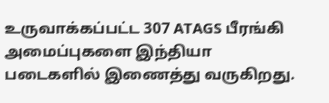உருவாக்கப்பட்ட 307 ATAGS பீரங்கி அமைப்புகளை இந்தியா படைகளில் இணைத்து வருகிறது.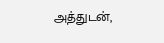அத்துடன்,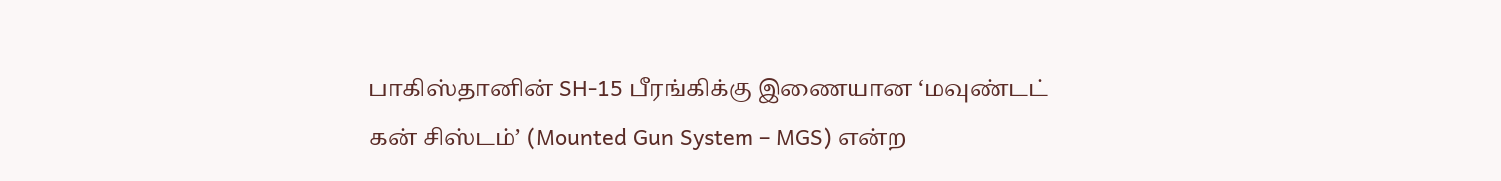பாகிஸ்தானின் SH-15 பீரங்கிக்கு இணையான ‘மவுண்டட் கன் சிஸ்டம்’ (Mounted Gun System – MGS) என்ற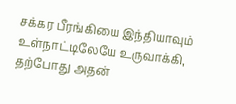சக்கர பீரங்கியை இந்தியாவும் உள்நாட்டிலேயே உருவாக்கி, தற்போது அதன்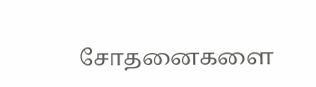சோதனைகளை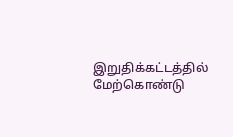இறுதிக்கட்டத்தில் மேற்கொண்டு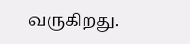வருகிறது.